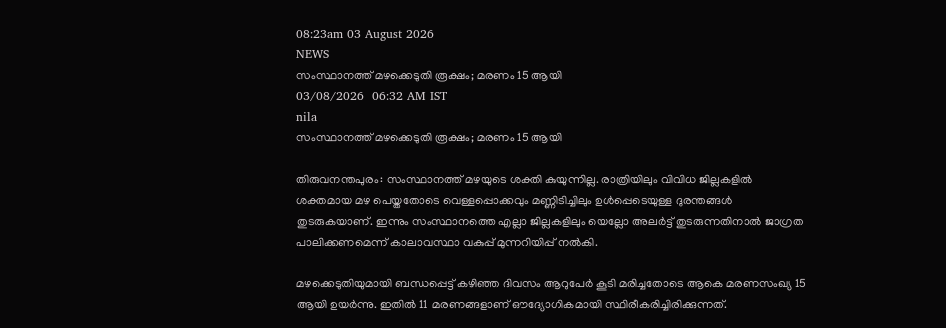08:23am 03 August 2026
NEWS
സംസ്ഥാനത്ത് മഴക്കെടുതി രൂക്ഷം; മരണം 15 ആയി
03/08/2026  06:32 AM IST
nila
സംസ്ഥാനത്ത് മഴക്കെടുതി രൂക്ഷം; മരണം 15 ആയി

തിരുവനന്തപുരം: സംസ്ഥാനത്ത് മഴയുടെ ശക്തി കുയുന്നില്ല. രാത്രിയിലും വിവിധ ജില്ലകളിൽ ശക്തമായ മഴ പെയ്തതോടെ വെള്ളപ്പൊക്കവും മണ്ണിടിച്ചിലും ഉൾപ്പെടെയുള്ള ദുരന്തങ്ങൾ തുടരുകയാണ്. ഇന്നും സംസ്ഥാനത്തെ എല്ലാ ജില്ലകളിലും യെല്ലോ അലർട്ട് തുടരുന്നതിനാൽ ജാഗ്രത പാലിക്കണമെന്ന് കാലാവസ്ഥാ വകുപ്പ് മുന്നറിയിപ്പ് നൽകി.

മഴക്കെടുതിയുമായി ബന്ധപ്പെട്ട് കഴിഞ്ഞ ദിവസം ആറുപേർ കൂടി മരിച്ചതോടെ ആകെ മരണസംഖ്യ 15 ആയി ഉയർന്നു. ഇതിൽ 11 മരണങ്ങളാണ് ഔദ്യോഗികമായി സ്ഥിരീകരിച്ചിരിക്കുന്നത്.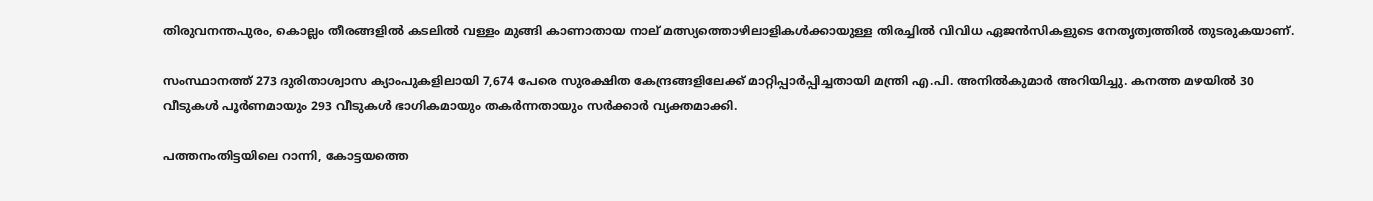തിരുവനന്തപുരം, കൊല്ലം തീരങ്ങളിൽ കടലിൽ വള്ളം മുങ്ങി കാണാതായ നാല് മത്സ്യത്തൊഴിലാളികൾക്കായുള്ള തിരച്ചിൽ വിവിധ ഏജൻസികളുടെ നേതൃത്വത്തിൽ തുടരുകയാണ്.

സംസ്ഥാനത്ത് 273 ദുരിതാശ്വാസ ക്യാംപുകളിലായി 7,674 പേരെ സുരക്ഷിത കേന്ദ്രങ്ങളിലേക്ക് മാറ്റിപ്പാർപ്പിച്ചതായി മന്ത്രി എ.പി. അനിൽകുമാർ അറിയിച്ചു. കനത്ത മഴയിൽ 30 വീടുകൾ പൂർണമായും 293 വീടുകൾ ഭാഗികമായും തകർന്നതായും സർക്കാർ വ്യക്തമാക്കി.

പത്തനംതിട്ടയിലെ റാന്നി, കോട്ടയത്തെ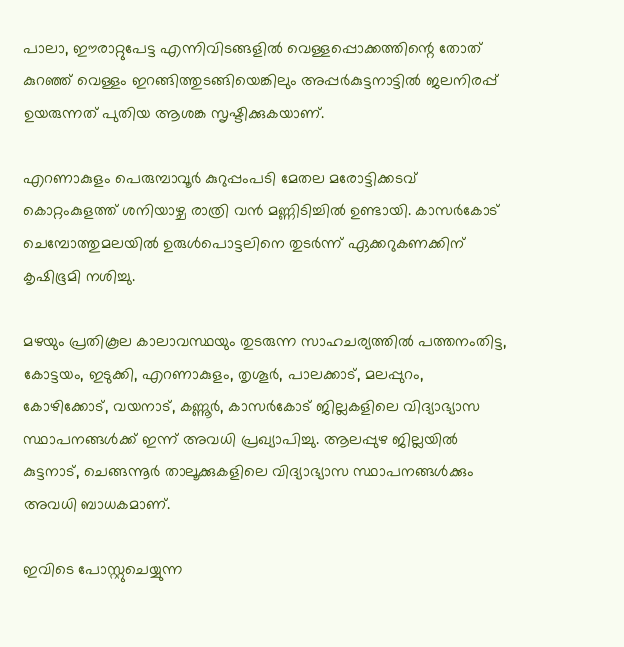പാലാ, ഈരാറ്റുപേട്ട എന്നിവിടങ്ങളിൽ വെള്ളപ്പൊക്കത്തിന്റെ തോത് കുറഞ്ഞ് വെള്ളം ഇറങ്ങിത്തുടങ്ങിയെങ്കിലും അപ്പർകുട്ടനാട്ടിൽ ജലനിരപ്പ് ഉയരുന്നത് പുതിയ ആശങ്ക സൃഷ്ടിക്കുകയാണ്.

എറണാകുളം പെരുമ്പാവൂർ കുറുപ്പംപടി മേതല മരോട്ടിക്കടവ് കൊറ്റംകുളത്ത് ശനിയാഴ്ച രാത്രി വൻ മണ്ണിടിച്ചിൽ ഉണ്ടായി. കാസർകോട് ചെമ്പോത്തുമലയിൽ ഉരുൾപൊട്ടലിനെ തുടർന്ന് ഏക്കറുകണക്കിന് കൃഷിഭൂമി നശിച്ചു.

മഴയും പ്രതികൂല കാലാവസ്ഥയും തുടരുന്ന സാഹചര്യത്തിൽ പത്തനംതിട്ട, കോട്ടയം, ഇടുക്കി, എറണാകുളം, തൃശൂർ, പാലക്കാട്, മലപ്പുറം, കോഴിക്കോട്, വയനാട്, കണ്ണൂർ, കാസർകോട് ജില്ലകളിലെ വിദ്യാഭ്യാസ സ്ഥാപനങ്ങൾക്ക് ഇന്ന് അവധി പ്രഖ്യാപിച്ചു. ആലപ്പുഴ ജില്ലയിൽ കുട്ടനാട്, ചെങ്ങന്നൂർ താലൂക്കുകളിലെ വിദ്യാഭ്യാസ സ്ഥാപനങ്ങൾക്കും അവധി ബാധകമാണ്.

ഇവിടെ പോസ്റ്റുചെയ്യുന്ന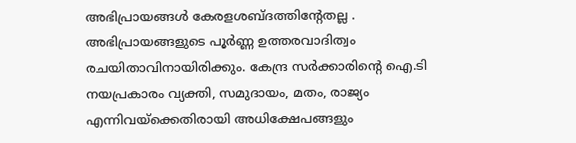അഭിപ്രായങ്ങള്‍ കേരളശബ്‌ദത്തിന്റേതല്ല . അഭിപ്രായങ്ങളുടെ പൂര്‍ണ്ണ ഉത്തരവാദിത്വം രചയിതാവിനായിരിക്കും. കേന്ദ്ര സർക്കാരിന്റെ ഐ.ടി നയപ്രകാരം വ്യക്തി, സമുദായം, മതം, രാജ്യം എന്നിവയ്ക്കെതിരായി അധിക്ഷേപങ്ങളും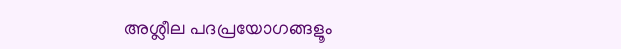അശ്ലീല പദപ്രയോഗങ്ങളൂം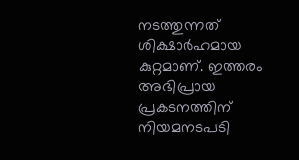നടത്തുന്നത് ശിക്ഷാര്‍ഹമായ കുറ്റമാണ്. ഇത്തരം അഭിപ്രായ പ്രകടനത്തിന് നിയമനടപടി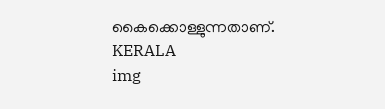കൈക്കൊള്ളുന്നതാണ്.
KERALA
img